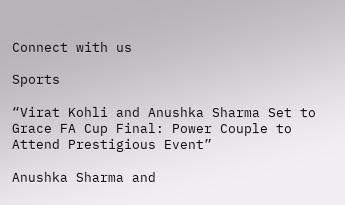Connect with us

Sports

“Virat Kohli and Anushka Sharma Set to Grace FA Cup Final: Power Couple to Attend Prestigious Event”

Anushka Sharma and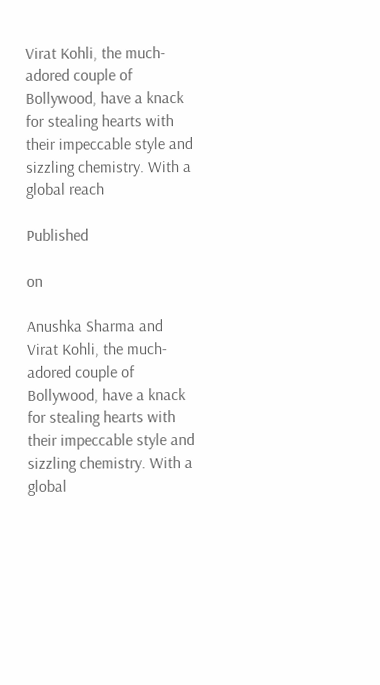Virat Kohli, the much-adored couple of Bollywood, have a knack for stealing hearts with their impeccable style and sizzling chemistry. With a global reach

Published

on

Anushka Sharma and Virat Kohli, the much-adored couple of Bollywood, have a knack for stealing hearts with their impeccable style and sizzling chemistry. With a global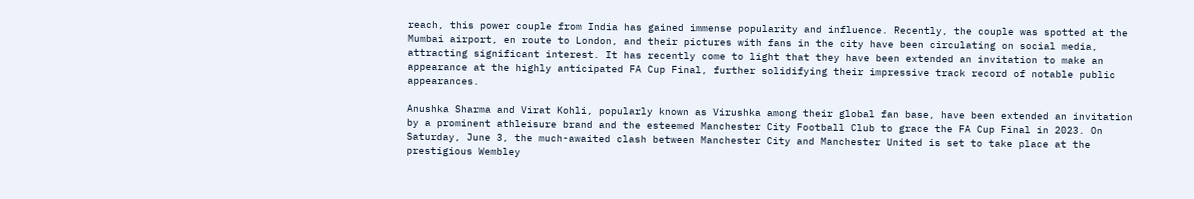reach, this power couple from India has gained immense popularity and influence. Recently, the couple was spotted at the Mumbai airport, en route to London, and their pictures with fans in the city have been circulating on social media, attracting significant interest. It has recently come to light that they have been extended an invitation to make an appearance at the highly anticipated FA Cup Final, further solidifying their impressive track record of notable public appearances.

Anushka Sharma and Virat Kohli, popularly known as Virushka among their global fan base, have been extended an invitation by a prominent athleisure brand and the esteemed Manchester City Football Club to grace the FA Cup Final in 2023. On Saturday, June 3, the much-awaited clash between Manchester City and Manchester United is set to take place at the prestigious Wembley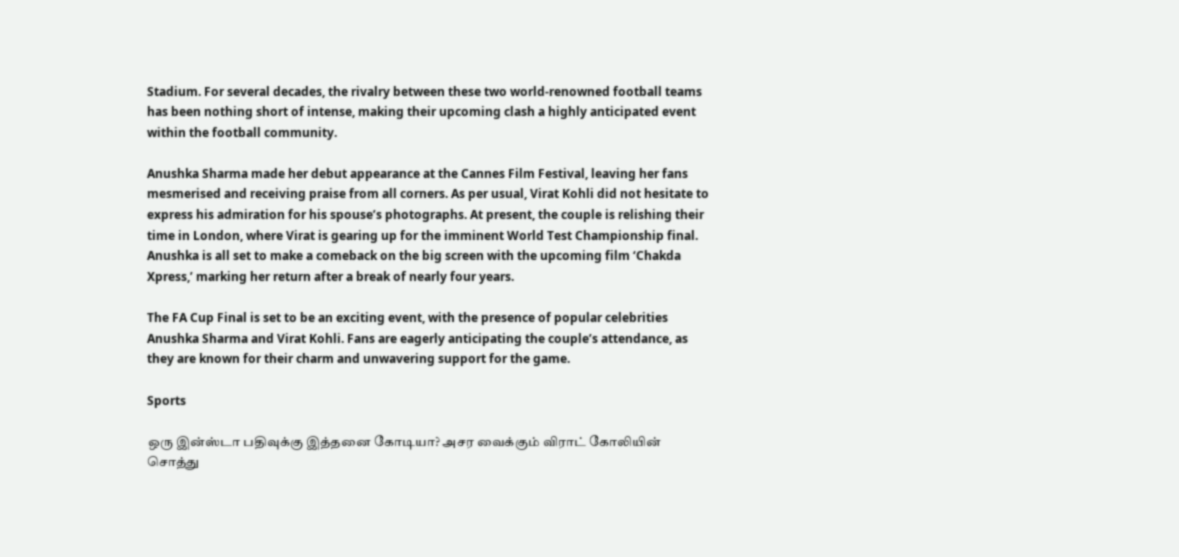Stadium. For several decades, the rivalry between these two world-renowned football teams has been nothing short of intense, making their upcoming clash a highly anticipated event within the football community.

Anushka Sharma made her debut appearance at the Cannes Film Festival, leaving her fans mesmerised and receiving praise from all corners. As per usual, Virat Kohli did not hesitate to express his admiration for his spouse’s photographs. At present, the couple is relishing their time in London, where Virat is gearing up for the imminent World Test Championship final. Anushka is all set to make a comeback on the big screen with the upcoming film ‘Chakda Xpress,’ marking her return after a break of nearly four years.

The FA Cup Final is set to be an exciting event, with the presence of popular celebrities Anushka Sharma and Virat Kohli. Fans are eagerly anticipating the couple’s attendance, as they are known for their charm and unwavering support for the game.

Sports

ஒரு இன்ஸ்டா பதிவுக்கு இத்தனை கோடியா? அசர வைக்கும் விராட் கோலியின் சொத்து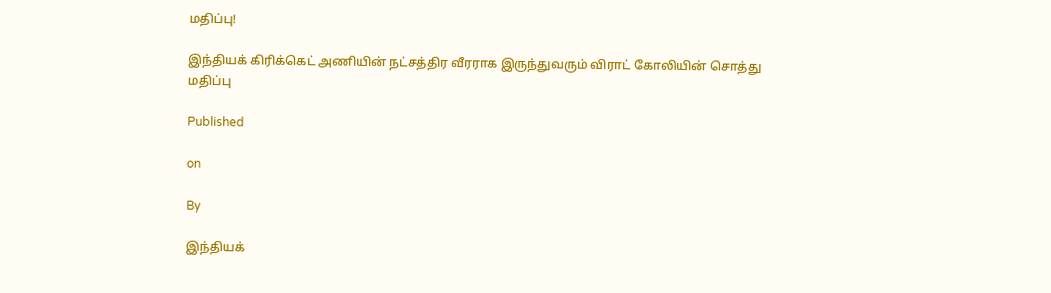மதிப்பு!

இந்தியக் கிரிக்கெட் அணியின் நட்சத்திர வீரராக இருந்துவரும் விராட் கோலியின் சொத்து மதிப்பு

Published

on

By

இந்தியக்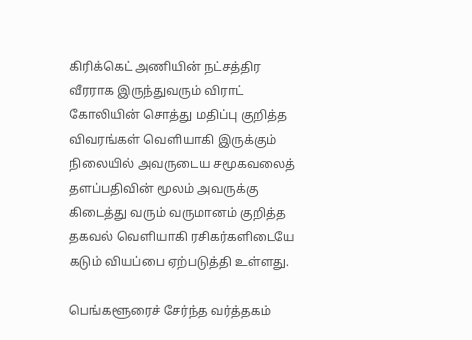கிரிக்கெட் அணியின் நட்சத்திர வீரராக இருந்துவரும் விராட் கோலியின் சொத்து மதிப்பு குறித்த விவரங்கள் வெளியாகி இருக்கும் நிலையில் அவருடைய சமூகவலைத் தளப்பதிவின் மூலம் அவருக்கு கிடைத்து வரும் வருமானம் குறித்த தகவல் வெளியாகி ரசிகர்களிடையே கடும் வியப்பை ஏற்படுத்தி உள்ளது.

பெங்களூரைச் சேர்ந்த வர்த்தகம்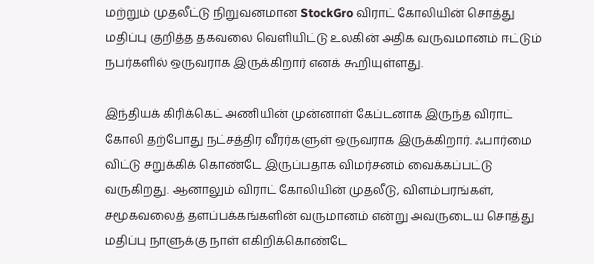மற்றும் முதலீட்டு நிறுவனமான StockGro விராட் கோலியின் சொத்து மதிப்பு குறித்த தகவலை வெளியிட்டு உலகின் அதிக வருவமானம் ஈட்டும் நபர்களில் ஒருவராக இருக்கிறார் எனக் கூறியுள்ளது.

இந்தியக் கிரிக்கெட் அணியின் முன்னாள் கேப்டனாக இருந்த விராட் கோலி தற்போது நட்சத்திர வீரர்களுள் ஒருவராக இருக்கிறார். ஃபார்மை விட்டு சறுக்கிக் கொண்டே இருப்பதாக விமர்சனம் வைக்கப்பட்டு வருகிறது. ஆனாலும் விராட் கோலியின் முதலீடு, விளம்பரங்கள், சமூகவலைத் தளப்பக்கங்களின் வருமானம் என்று அவருடைய சொத்து மதிப்பு நாளுக்கு நாள் எகிறிக்கொண்டே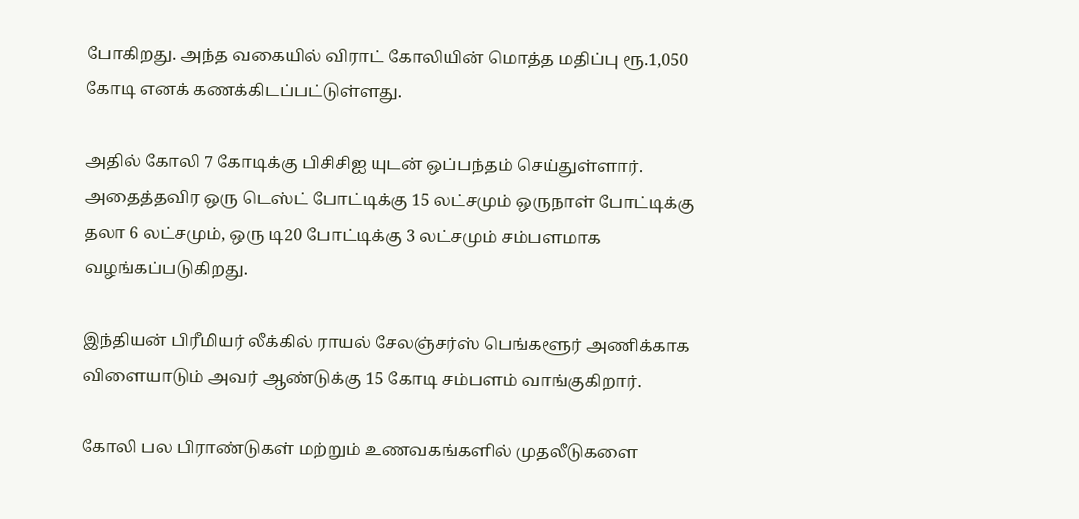போகிறது. அந்த வகையில் விராட் கோலியின் மொத்த மதிப்பு ரூ.1,050 கோடி எனக் கணக்கிடப்பட்டுள்ளது.

அதில் கோலி 7 கோடிக்கு பிசிசிஐ யுடன் ஒப்பந்தம் செய்துள்ளார். அதைத்தவிர ஒரு டெஸ்ட் போட்டிக்கு 15 லட்சமும் ஒருநாள் போட்டிக்கு தலா 6 லட்சமும், ஒரு டி20 போட்டிக்கு 3 லட்சமும் சம்பளமாக வழங்கப்படுகிறது.

இந்தியன் பிரீமியர் லீக்கில் ராயல் சேலஞ்சர்ஸ் பெங்களூர் அணிக்காக விளையாடும் அவர் ஆண்டுக்கு 15 கோடி சம்பளம் வாங்குகிறார்.

கோலி பல பிராண்டுகள் மற்றும் உணவகங்களில் முதலீடுகளை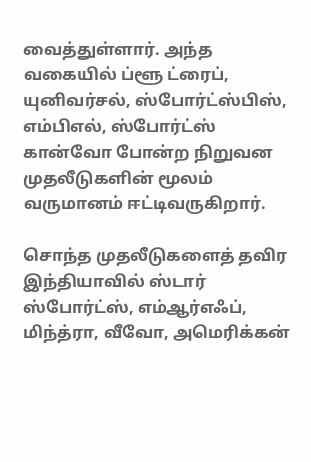வைத்துள்ளார். அந்த வகையில் ப்ளூ ட்ரைப், யுனிவர்சல், ஸ்போர்ட்ஸ்பிஸ், எம்பிஎல், ஸ்போர்ட்ஸ் கான்வோ போன்ற நிறுவன முதலீடுகளின் மூலம் வருமானம் ஈட்டிவருகிறார்.

சொந்த முதலீடுகளைத் தவிர இந்தியாவில் ஸ்டார் ஸ்போர்ட்ஸ், எம்ஆர்எஃப், மிந்த்ரா, வீவோ, அமெரிக்கன்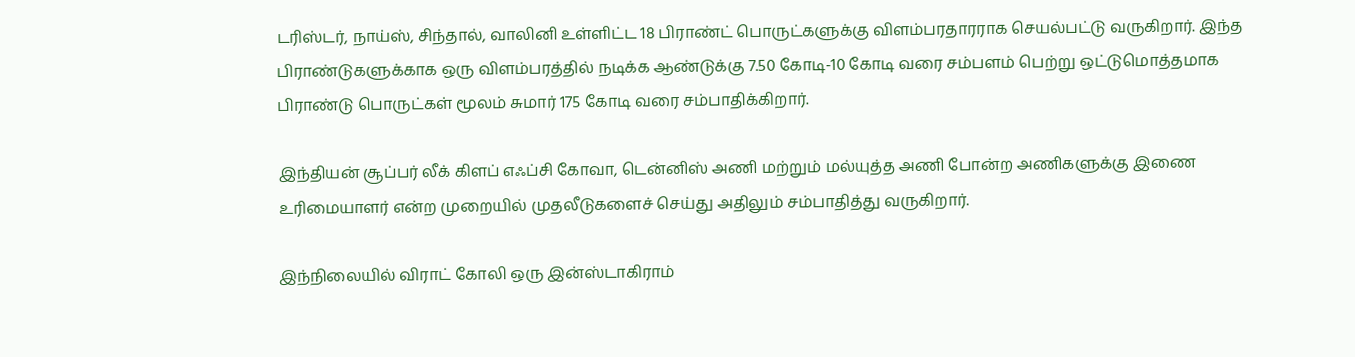டரிஸ்டர், நாய்ஸ், சிந்தால், வாலினி உள்ளிட்ட 18 பிராண்ட் பொருட்களுக்கு விளம்பரதாரராக செயல்பட்டு வருகிறார். இந்த பிராண்டுகளுக்காக ஒரு விளம்பரத்தில் நடிக்க ஆண்டுக்கு 7.50 கோடி-10 கோடி வரை சம்பளம் பெற்று ஒட்டுமொத்தமாக பிராண்டு பொருட்கள் மூலம் சுமார் 175 கோடி வரை சம்பாதிக்கிறார்.

இந்தியன் சூப்பர் லீக் கிளப் எஃப்சி கோவா, டென்னிஸ் அணி மற்றும் மல்யுத்த அணி போன்ற அணிகளுக்கு இணை உரிமையாளர் என்ற முறையில் முதலீடுகளைச் செய்து அதிலும் சம்பாதித்து வருகிறார்.

இந்நிலையில் விராட் கோலி ஒரு இன்ஸ்டாகிராம்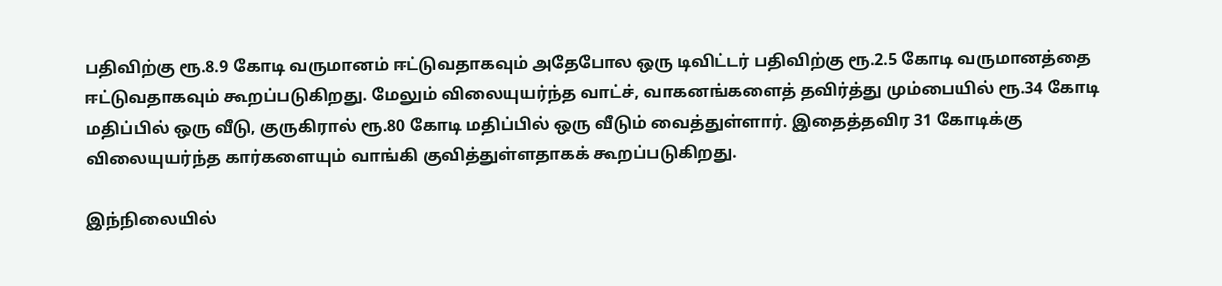பதிவிற்கு ரூ.8.9 கோடி வருமானம் ஈட்டுவதாகவும் அதேபோல ஒரு டிவிட்டர் பதிவிற்கு ரூ.2.5 கோடி வருமானத்தை ஈட்டுவதாகவும் கூறப்படுகிறது. மேலும் விலையுயர்ந்த வாட்ச், வாகனங்களைத் தவிர்த்து மும்பையில் ரூ.34 கோடி மதிப்பில் ஒரு வீடு, குருகிரால் ரூ.80 கோடி மதிப்பில் ஒரு வீடும் வைத்துள்ளார். இதைத்தவிர 31 கோடிக்கு விலையுயர்ந்த கார்களையும் வாங்கி குவித்துள்ளதாகக் கூறப்படுகிறது.

இந்நிலையில்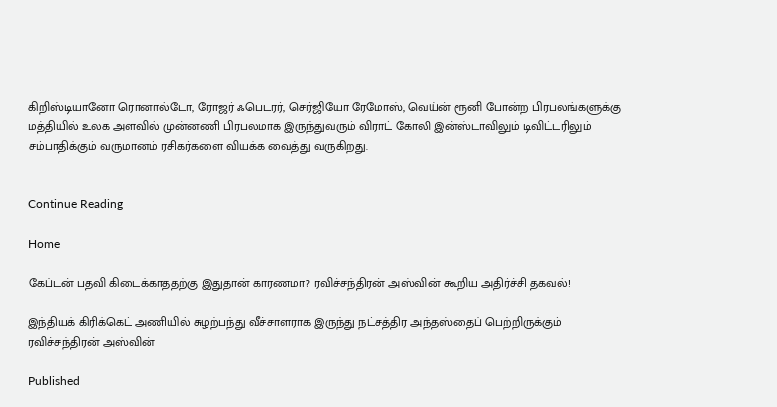கிறிஸ்டியானோ ரொனால்டோ, ரோஜர் ஃபெடரர், செர்ஜியோ ரேமோஸ், வெய்ன் ரூனி போன்ற பிரபலங்களுக்கு மத்தியில் உலக அளவில் முன்னணி பிரபலமாக இருந்துவரும் விராட் கோலி இன்ஸ்டாவிலும் டிவிட்டரிலும் சம்பாதிக்கும் வருமானம் ரசிகர்களை வியக்க வைத்து வருகிறது.


Continue Reading

Home

கேப்டன் பதவி கிடைக்காததற்கு இதுதான் காரணமா? ரவிச்சந்திரன் அஸ்வின் கூறிய அதிர்ச்சி தகவல்!

இந்தியக் கிரிக்கெட் அணியில் சுழற்பந்து வீச்சாளராக இருந்து நட்சத்திர அந்தஸ்தைப் பெற்றிருக்கும் ரவிச்சந்திரன் அஸ்வின்

Published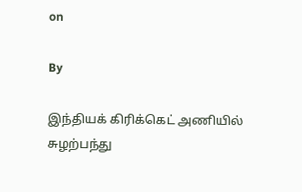on

By

இந்தியக் கிரிக்கெட் அணியில் சுழற்பந்து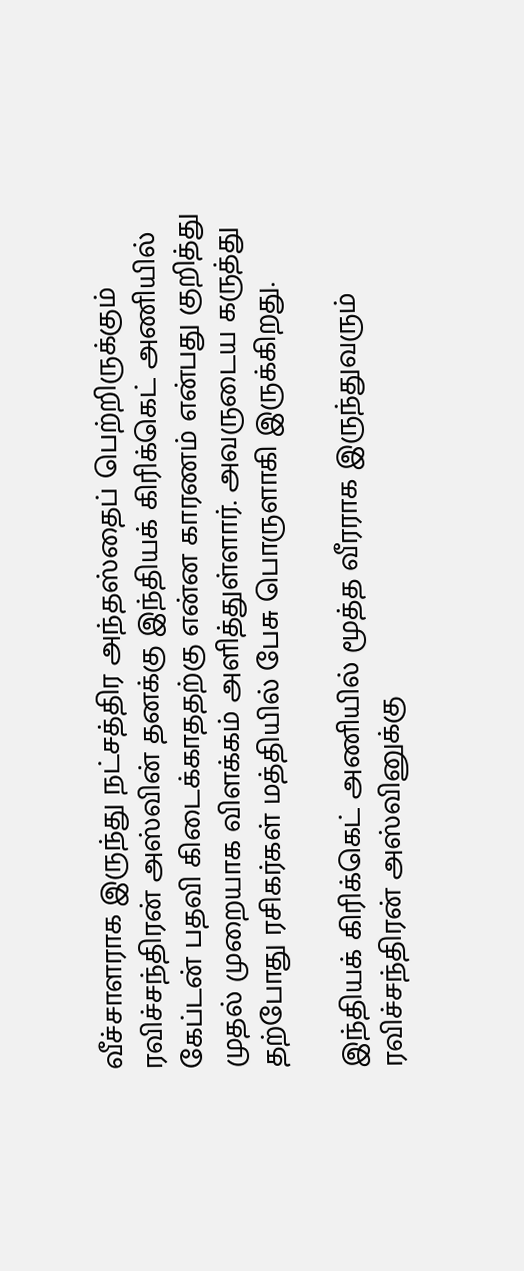வீச்சாளராக இருந்து நட்சத்திர அந்தஸ்தைப் பெற்றிருக்கும் ரவிச்சந்திரன் அஸ்வின் தனக்கு இந்தியக் கிரிக்கெட் அணியில் கேப்டன் பதவி கிடைக்காததற்கு என்ன காரணம் என்பது குறித்து முதல் முறையாக விளக்கம் அளித்துள்ளார். அவருடைய கருத்து தற்போது ரசிகர்கள் மத்தியில் பேசு பொருளாகி இருக்கிறது.

இந்தியக் கிரிக்கெட் அணியில் மூத்த வீரராக இருந்துவரும் ரவிச்சந்திரன் அஸ்வினுக்கு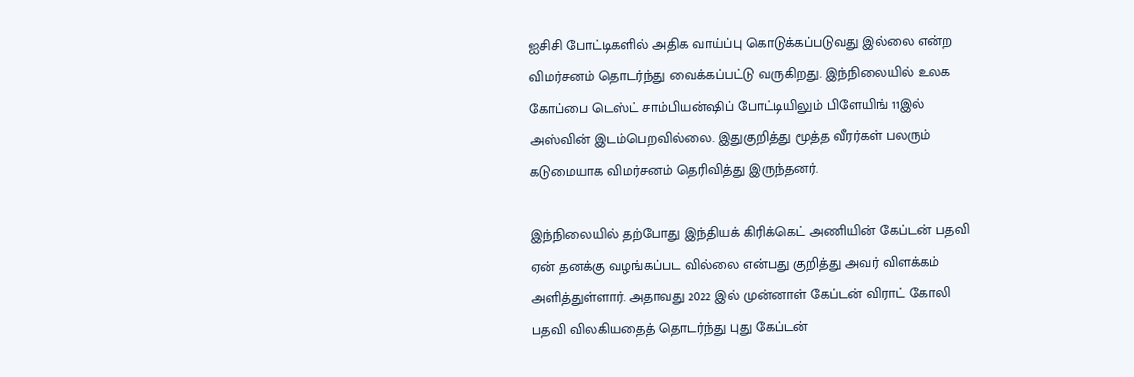ஐசிசி போட்டிகளில் அதிக வாய்ப்பு கொடுக்கப்படுவது இல்லை என்ற விமர்சனம் தொடர்ந்து வைக்கப்பட்டு வருகிறது. இந்நிலையில் உலக கோப்பை டெஸ்ட் சாம்பியன்ஷிப் போட்டியிலும் பிளேயிங் 11இல் அஸ்வின் இடம்பெறவில்லை. இதுகுறித்து மூத்த வீரர்கள் பலரும் கடுமையாக விமர்சனம் தெரிவித்து இருந்தனர்.

இந்நிலையில் தற்போது இந்தியக் கிரிக்கெட் அணியின் கேப்டன் பதவி ஏன் தனக்கு வழங்கப்பட வில்லை என்பது குறித்து அவர் விளக்கம் அளித்துள்ளார். அதாவது 2022 இல் முன்னாள் கேப்டன் விராட் கோலி பதவி விலகியதைத் தொடர்ந்து புது கேப்டன்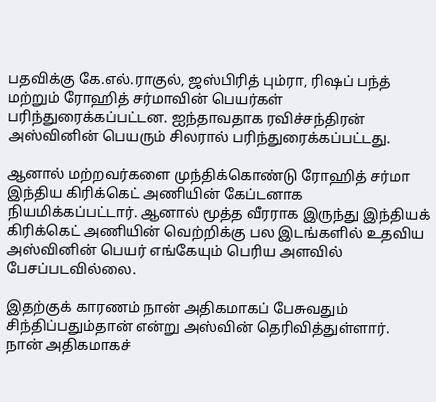பதவிக்கு கே.எல்.ராகுல், ஜஸ்பிரித் பும்ரா, ரிஷப் பந்த் மற்றும் ரோஹித் சர்மாவின் பெயர்கள் பரிந்துரைக்கப்பட்டன. ஐந்தாவதாக ரவிச்சந்திரன் அஸ்வினின் பெயரும் சிலரால் பரிந்துரைக்கப்பட்டது.

ஆனால் மற்றவர்களை முந்திக்கொண்டு ரோஹித் சர்மா இந்திய கிரிக்கெட் அணியின் கேப்டனாக நியமிக்கப்பட்டார். ஆனால் மூத்த வீரராக இருந்து இந்தியக் கிரிக்கெட் அணியின் வெற்றிக்கு பல இடங்களில் உதவிய அஸ்வினின் பெயர் எங்கேயும் பெரிய அளவில் பேசப்படவில்லை.

இதற்குக் காரணம் நான் அதிகமாகப் பேசுவதும் சிந்திப்பதும்தான் என்று அஸ்வின் தெரிவித்துள்ளார். நான் அதிகமாகச்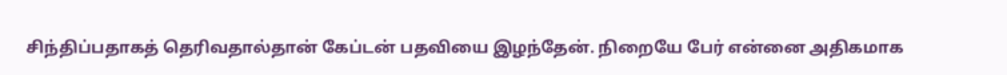சிந்திப்பதாகத் தெரிவதால்தான் கேப்டன் பதவியை இழந்தேன். நிறையே பேர் என்னை அதிகமாக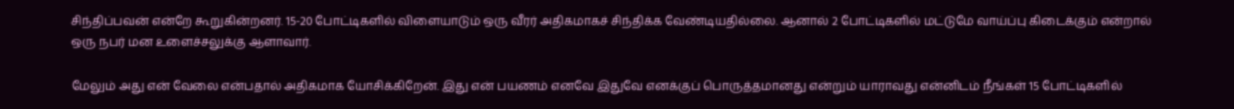சிந்திப்பவன் என்றே கூறுகின்றனர். 15-20 போட்டிகளில் விளையாடும் ஒரு வீரர் அதிகமாகச் சிந்திக்க வேண்டியதில்லை. ஆனால் 2 போட்டிகளில் மட்டுமே வாய்ப்பு கிடைக்கும் என்றால் ஒரு நபர் மன உளைச்சலுக்கு ஆளாவார்.

மேலும் அது என் வேலை என்பதால் அதிகமாக யோசிக்கிறேன். இது என் பயணம் எனவே இதுவே எனக்குப் பொருத்தமானது என்றும் யாராவது என்னிடம் நீங்கள் 15 போட்டிகளில்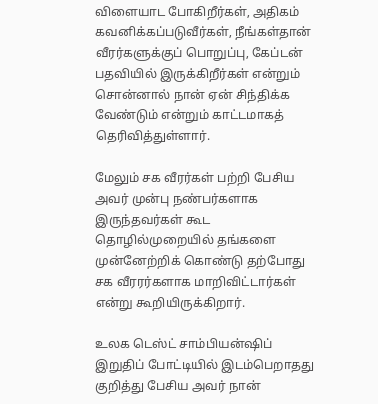விளையாட போகிறீர்கள், அதிகம் கவனிக்கப்படுவீர்கள், நீங்கள்தான் வீரர்களுக்குப் பொறுப்பு, கேப்டன் பதவியில் இருக்கிறீர்கள் என்றும் சொன்னால் நான் ஏன் சிந்திக்க வேண்டும் என்றும் காட்டமாகத் தெரிவித்துள்ளார்.

மேலும் சக வீரர்கள் பற்றி பேசிய அவர் முன்பு நண்பர்களாக இருந்தவர்கள் கூட தொழில்முறையில் தங்களை முன்னேற்றிக் கொண்டு தற்போது சக வீரரர்களாக மாறிவிட்டார்கள் என்று கூறியிருக்கிறார்.

உலக டெஸ்ட் சாம்பியன்ஷிப் இறுதிப் போட்டியில் இடம்பெறாதது குறித்து பேசிய அவர் நான்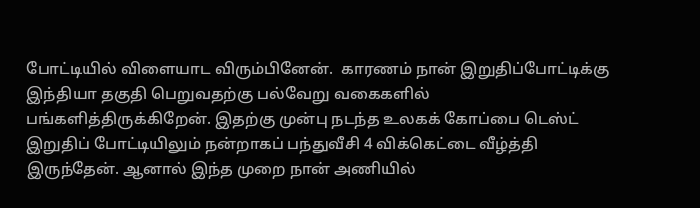போட்டியில் விளையாட விரும்பினேன்.  காரணம் நான் இறுதிப்போட்டிக்கு இந்தியா தகுதி பெறுவதற்கு பல்வேறு வகைகளில் பங்களித்திருக்கிறேன். இதற்கு முன்பு நடந்த உலகக் கோப்பை டெஸ்ட் இறுதிப் போட்டியிலும் நன்றாகப் பந்துவீசி 4 விக்கெட்டை வீழ்த்தி இருந்தேன். ஆனால் இந்த முறை நான் அணியில்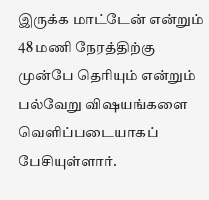இருக்க மாட்டேன் என்றும் 48 மணி நேரத்திற்கு முன்பே தெரியும் என்றும் பல்வேறு விஷயங்களை வெளிப்படையாகப் பேசியுள்ளார்.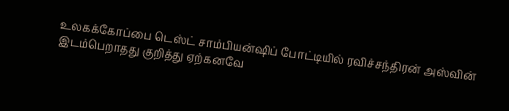உலகக்கோப்பை டெஸ்ட் சாம்பியன்ஷிப் போட்டியில் ரவிச்சந்திரன் அஸ்வின் இடம்பெறாதது குறித்து ஏற்கனவே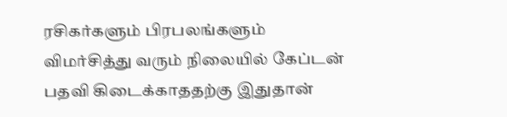ரசிகர்களும் பிரபலங்களும் விமர்சித்து வரும் நிலையில் கேப்டன் பதவி கிடைக்காததற்கு இதுதான்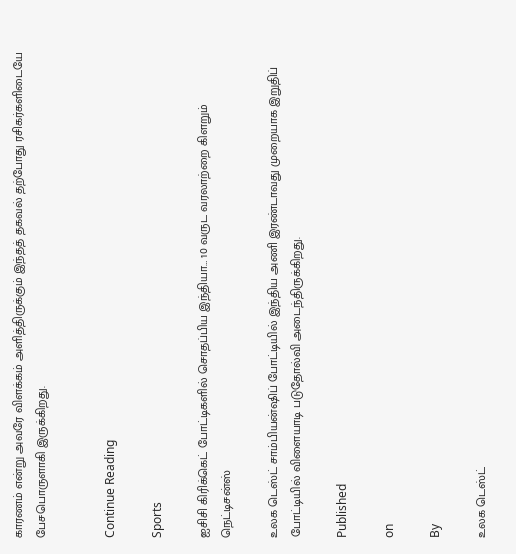காரணம் என்று அவரே விளக்கம் அளித்திருக்கும் இந்தத் தகவல் தற்போது ரசிகர்களிடையே பேசபொருளாகி இருக்கிறது.


Continue Reading

Sports

ஐசிசி கிரிக்கெட் போட்டிகளில் சொதப்பிய இந்தியா… 10 வருட வரலாற்றை கிளறும் நெட்டிசன்ஸ்

உலக டெஸ்ட் சாம்பியன்ஷிப் போட்டியில் இந்திய அணி இரண்டாவது முறையாக இறுதிப் போட்டியில் விளையாடி படுதோல்வி அடைந்திருக்கிறது.

Published

on

By

உலக டெஸ்ட்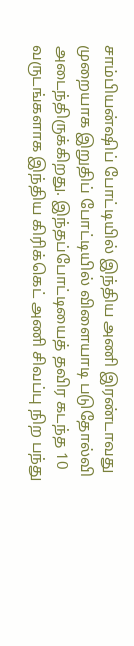சாம்பியன்ஷிப் போட்டியில் இந்திய அணி இரண்டாவது முறையாக இறுதிப் போட்டியில் விளையாடி படுதோல்வி அடைந்திருக்கிறது. இந்தப்போட்டியைத் தவிர கடந்த 10 வருடங்களாக இந்திய கிரிக்கெட் அணி சிவப்பு நிற பந்து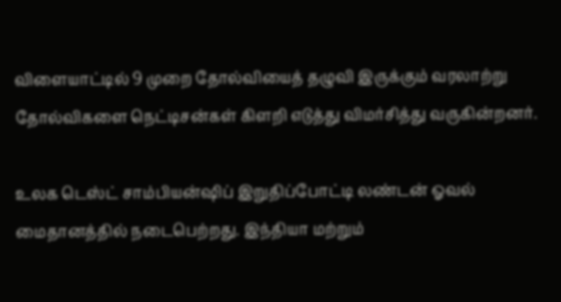விளையாட்டில் 9 முறை தோல்வியைத் தழுவி இருக்கும் வரலாற்று தோல்விகளை நெட்டிசன்கள் கிளறி எடுத்து விமர்சித்து வருகின்றனர்.

உலக டெஸ்ட் சாம்பியன்ஷிப் இறுதிப்போட்டி லண்டன் ஓவல் மைதானத்தில் நடைபெற்றது. இந்தியா மற்றும்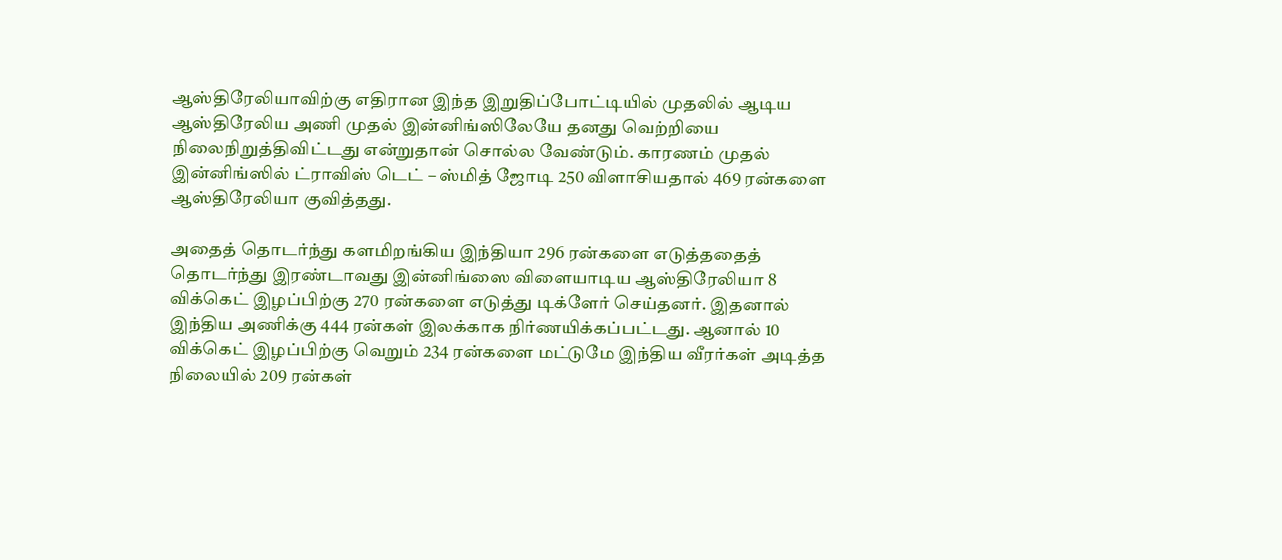ஆஸ்திரேலியாவிற்கு எதிரான இந்த இறுதிப்போட்டியில் முதலில் ஆடிய ஆஸ்திரேலிய அணி முதல் இன்னிங்ஸிலேயே தனது வெற்றியை நிலைநிறுத்திவிட்டது என்றுதான் சொல்ல வேண்டும். காரணம் முதல் இன்னிங்ஸில் ட்ராவிஸ் டெட் – ஸ்மித் ஜோடி 250 விளாசியதால் 469 ரன்களை ஆஸ்திரேலியா குவித்தது.

அதைத் தொடர்ந்து களமிறங்கிய இந்தியா 296 ரன்களை எடுத்ததைத் தொடர்ந்து இரண்டாவது இன்னிங்ஸை விளையாடிய ஆஸ்திரேலியா 8 விக்கெட் இழப்பிற்கு 270 ரன்களை எடுத்து டிக்ளேர் செய்தனர். இதனால் இந்திய அணிக்கு 444 ரன்கள் இலக்காக நிர்ணயிக்கப்பட்டது. ஆனால் 10 விக்கெட் இழப்பிற்கு வெறும் 234 ரன்களை மட்டுமே இந்திய வீரர்கள் அடித்த நிலையில் 209 ரன்கள்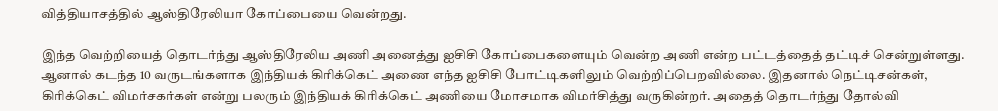வித்தியாசத்தில் ஆஸ்திரேலியா கோப்பையை வென்றது.

இந்த வெற்றியைத் தொடர்ந்து ஆஸ்திரேலிய அணி அனைத்து ஐசிசி கோப்பைகளையும் வென்ற அணி என்ற பட்டத்தைத் தட்டிச் சென்றுள்ளது. ஆனால் கடந்த 10 வருடங்களாக இந்தியக் கிரிக்கெட் அணை எந்த ஐசிசி போட்டிகளிலும் வெற்றிப்பெறவில்லை. இதனால் நெட்டிசன்கள், கிரிக்கெட் விமர்சகர்கள் என்று பலரும் இந்தியக் கிரிக்கெட் அணியை மோசமாக விமர்சித்து வருகின்றர். அதைத் தொடர்ந்து தோல்வி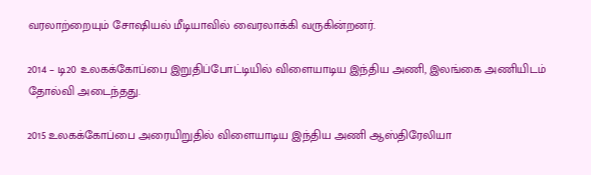வரலாற்றையும் சோஷியல் மீடியாவில் வைரலாக்கி வருகின்றனர்.

2014 – டி20 உலகக்கோப்பை இறுதிப்போட்டியில் விளையாடிய இந்திய அணி, இலங்கை அணியிடம் தோல்வி அடைந்தது.

2015 உலகக்கோப்பை அரையிறுதில் விளையாடிய இந்திய அணி ஆஸ்திரேலியா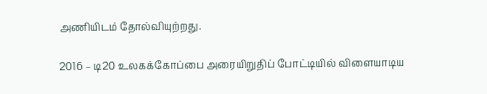அணியிடம் தோல்வியுற்றது.

2016 – டி20 உலகக்கோப்பை அரையிறுதிப் போட்டியில் விளையாடிய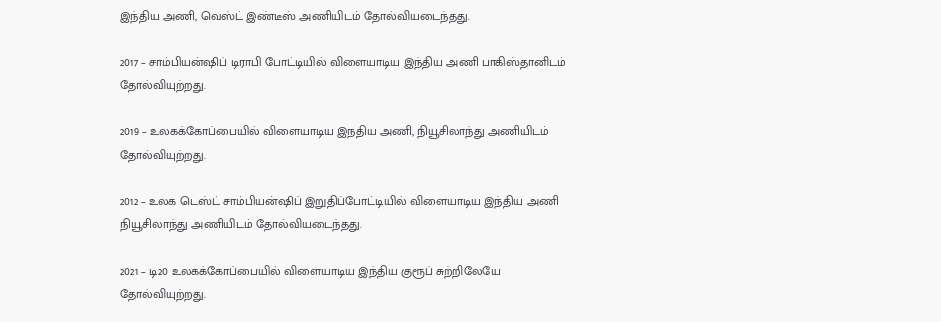இந்திய அணி, வெஸ்ட் இண்டீஸ் அணியிடம் தோல்வியடைந்தது.

2017 – சாம்பியன்ஷிப் டிராபி போட்டியில் விளையாடிய இந்திய அணி பாகிஸ்தானிடம் தோல்வியுற்றது.

2019 – உலகக்கோப்பையில் விளையாடிய இநதிய அணி, நியூசிலாந்து அணியிடம் தோல்வியுற்றது.

2012 – உலக டெஸ்ட் சாம்பியன்ஷிப் இறுதிப்போட்டியில் விளையாடிய இந்திய அணி நியூசிலாந்து அணியிடம் தோல்வியடைந்தது.

2021 – டி20 உலகக்கோப்பையில் விளையாடிய இந்திய குரூப் சுற்றிலேயே தோல்வியுற்றது.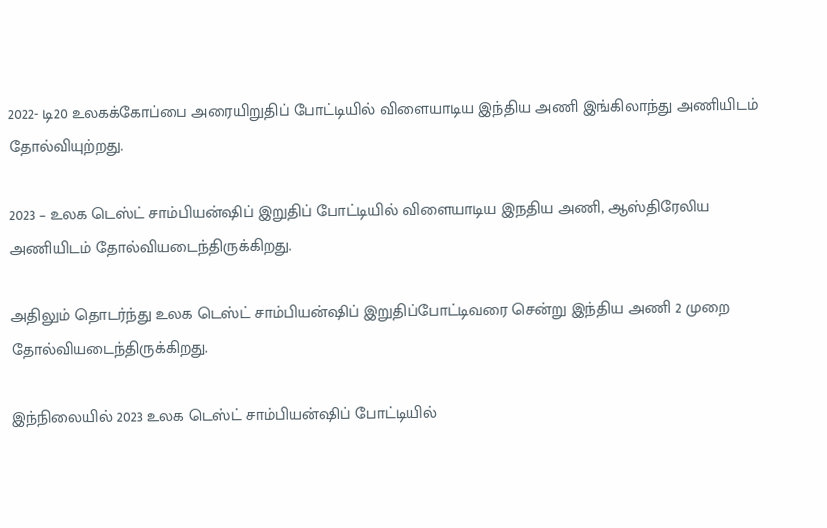2022- டி20 உலகக்கோப்பை அரையிறுதிப் போட்டியில் விளையாடிய இந்திய அணி இங்கிலாந்து அணியிடம் தோல்வியுற்றது.

2023 – உலக டெஸ்ட் சாம்பியன்ஷிப் இறுதிப் போட்டியில் விளையாடிய இநதிய அணி, ஆஸ்திரேலிய அணியிடம் தோல்வியடைந்திருக்கிறது.

அதிலும் தொடர்ந்து உலக டெஸ்ட் சாம்பியன்ஷிப் இறுதிப்போட்டிவரை சென்று இந்திய அணி 2 முறை தோல்வியடைந்திருக்கிறது.

இந்நிலையில் 2023 உலக டெஸ்ட் சாம்பியன்ஷிப் போட்டியில்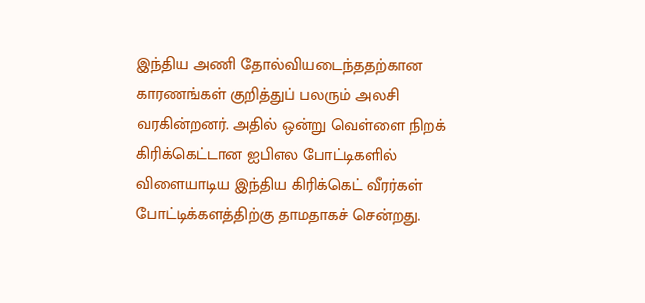இந்திய அணி தோல்வியடைந்ததற்கான காரணங்கள் குறித்துப் பலரும் அலசி வரகின்றனர். அதில் ஒன்று வெள்ளை நிறக் கிரிக்கெட்டான ஐபிஎல போட்டிகளில் விளையாடிய இந்திய கிரிக்கெட் வீரர்கள் போட்டிக்களத்திற்கு தாமதாகச் சென்றது.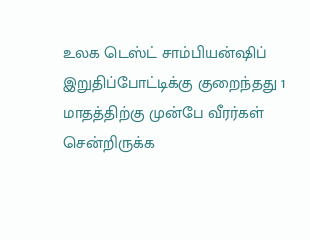உலக டெஸ்ட் சாம்பியன்ஷிப் இறுதிப்போட்டிக்கு குறைந்தது 1 மாதத்திற்கு முன்பே வீரர்கள் சென்றிருக்க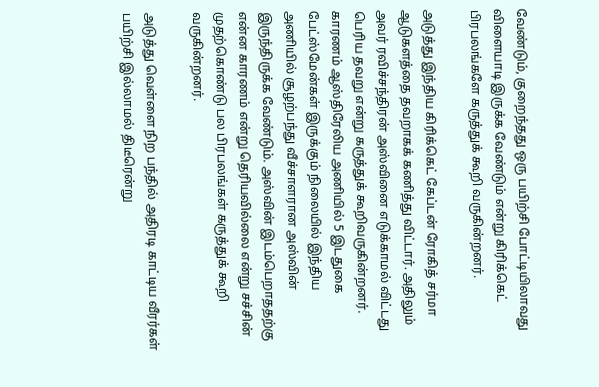வேண்டும், குறைந்தது ஒரு பயிற்சி போட்டியிலாவது விளையாடி இருக்க வேண்டும் என்று கிரிக்கெட் பிரபலங்களே கருத்துக் கூறி வருகின்றனர்.

அடுத்து இந்திய கிரிக்கெட் கேப்டன் ரோகித் சர்மா ஆடுகளத்தை தவறாகக் கணித்து விட்டார். அதிலும் அவர் ரவிச்சந்திரன் அஸ்வினை எடுக்காமல் விட்டது பெரிய தவறு என்று கருத்துக் கூறிவருகின்றனர். காரணம் ஆஸ்திரேலிய அணியில் 5 இடதுகை பேட்ஸ்மேன்கள் இருக்கும் நிலையில் இந்திய அணியில் சூழற்பந்து வீச்சாளரான அஸ்வின் இருந்திருக்க வேண்டும். அஸ்வின் இடம்பெறாததற்கு என்ன காரணம் என்று தெரியவில்லை என்று சச்சின் முதற்கொண்டு பல பிரபலங்கள் கருத்துக் கூறி வருகின்றனர்.

அடுத்து வெள்ளை நிற பந்தில் அதிரடி காட்டிய வீரர்கள் பயிற்சி இல்லாமல் திடீரென்று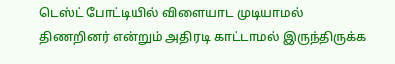டெஸ்ட் போட்டியில் விளையாட முடியாமல் திணறினர் என்றும் அதிரடி காட்டாமல் இருந்திருக்க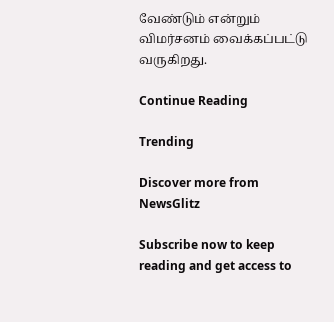வேண்டும் என்றும் விமர்சனம் வைக்கப்பட்டு வருகிறது.

Continue Reading

Trending

Discover more from NewsGlitz

Subscribe now to keep reading and get access to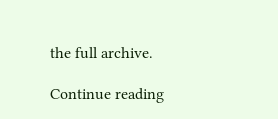the full archive.

Continue reading